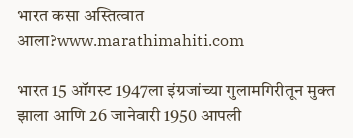भारत कसा अस्तित्वात आला?www.marathimahiti.com

भारत 15 ऑगस्ट 1947ला इंग्रजांच्या गुलामगिरीतून मुक्त झाला आणि 26 जानेवारी 1950 आपली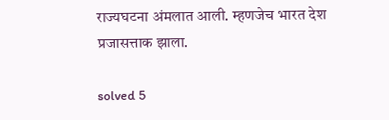राज्यघटना अंमलात आली. म्हणजेच भारत देश प्रजासत्ताक झाला.

solved 5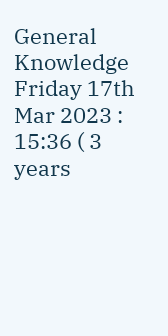General Knowledge Friday 17th Mar 2023 : 15:36 ( 3 years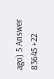ago) 5 Answer 83645 +22